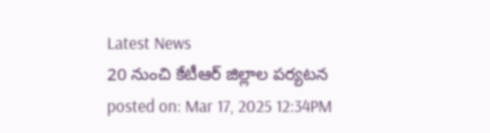Latest News
20 నుంచి కేటీఆర్ జిల్లాల పర్యటన
posted on: Mar 17, 2025 12:34PM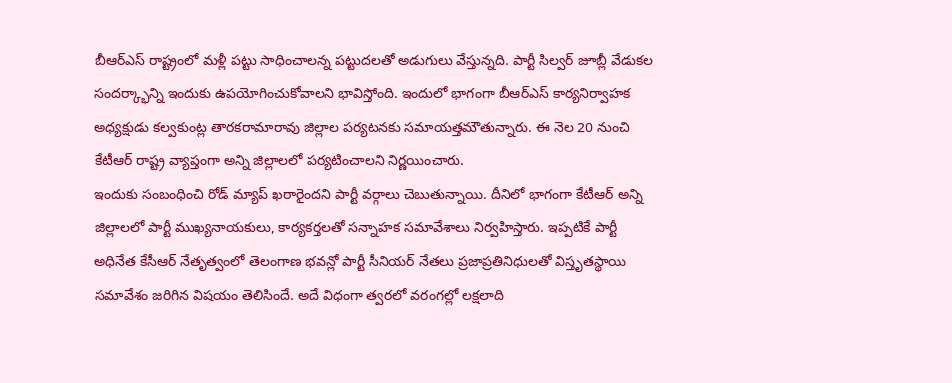బీఆర్ఎస్ రాష్ట్రంలో మళ్లీ పట్టు సాధించాలన్న పట్టుదలతో అడుగులు వేస్తున్నది. పార్టీ సిల్వర్ జూబ్లీ వేడుకల సందర్క్భాన్ని ఇందుకు ఉపయోగించుకోవాలని భావిస్తోంది. ఇందులో భాగంగా బీఆర్ఎస్ కార్యనిర్వాహక అధ్యక్షుడు కల్వకుంట్ల తారకరామారావు జిల్లాల పర్యటనకు సమాయత్తమౌతున్నారు. ఈ నెల 20 నుంచి కేటీఆర్ రాష్ట్ర వ్యాప్తంగా అన్ని జిల్లాలలో పర్యటించాలని నిర్ణయించారు.
ఇందుకు సంబంధించి రోడ్ మ్యాప్ ఖరారైందని పార్టీ వర్గాలు చెబుతున్నాయి. దీనిలో భాగంగా కేటీఆర్ అన్ని జిల్లాలలో పార్టీ ముఖ్యనాయకులు, కార్యకర్తలతో సన్నాహక సమావేశాలు నిర్వహిస్తారు. ఇప్పటికే పార్టీ అధినేత కేసీఆర్ నేతృత్వంలో తెలంగాణ భవన్లో పార్టీ సీనియర్ నేతలు ప్రజాప్రతినిధులతో విస్తృతస్థాయి సమావేశం జరిగిన విషయం తెలిసిందే. అదే విధంగా త్వరలో వరంగల్లో లక్షలాది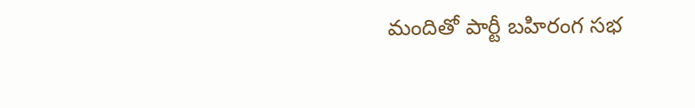మందితో పార్టీ బహిరంగ సభ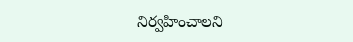నిర్వహించాలని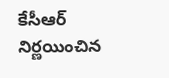కేసీఆర్ నిర్ణయించిన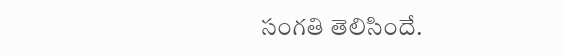సంగతి తెలిసిందే.